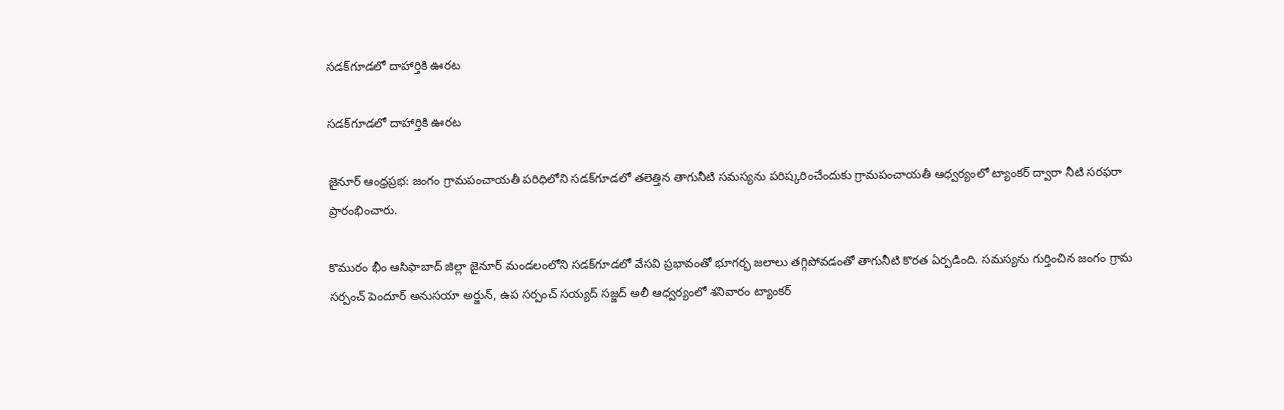సడక్‌గూడలో దాహార్తికి ఊరట

సడక్‌గూడలో దాహార్తికి ఊరట

జైనూర్ ఆంధ్రప్రభ: జంగం గ్రామపంచాయతీ పరిధిలోని సడక్‌గూడలో తలెత్తిన తాగునీటి సమస్యను పరిష్కరించేందుకు గ్రామపంచాయతీ ఆధ్వర్యంలో ట్యాంకర్ ద్వారా నీటి సరఫరా ప్రారంభించారు.

కొమురం భీం ఆసిఫాబాద్ జిల్లా జైనూర్ మండలంలోని సడక్‌గూడలో వేసవి ప్రభావంతో భూగర్భ జలాలు తగ్గిపోవడంతో తాగునీటి కొరత ఏర్పడింది. సమస్యను గుర్తించిన జంగం గ్రామ సర్పంచ్ పెందూర్ అనుసయా అర్జున్, ఉప సర్పంచ్ సయ్యద్ సజ్జద్ అలీ ఆధ్వర్యంలో శనివారం ట్యాంకర్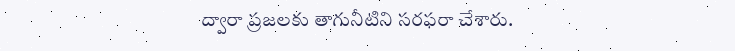ద్వారా ప్రజలకు తాగునీటిని సరఫరా చేశారు.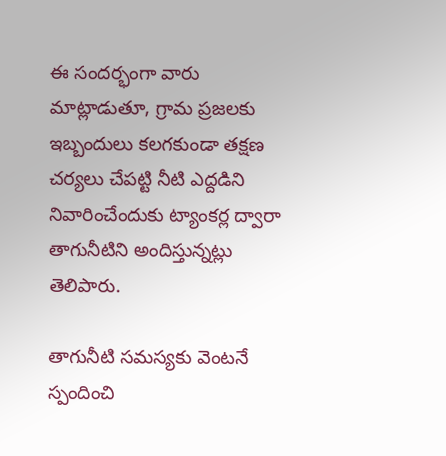ఈ సందర్భంగా వారు మాట్లాడుతూ, గ్రామ ప్రజలకు ఇబ్బందులు కలగకుండా తక్షణ చర్యలు చేపట్టి నీటి ఎద్దడిని నివారించేందుకు ట్యాంకర్ల ద్వారా తాగునీటిని అందిస్తున్నట్లు తెలిపారు.

తాగునీటి సమస్యకు వెంటనే స్పందించి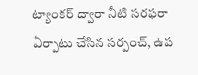ట్యాంకర్ ద్వారా నీటి సరఫరా ఏర్పాటు చేసిన సర్పంచ్, ఉప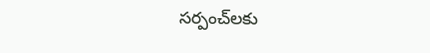సర్పంచ్‌లకు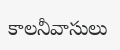కాలనీవాసులు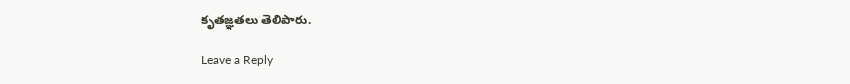కృతజ్ఞతలు తెలిపారు.

Leave a Reply